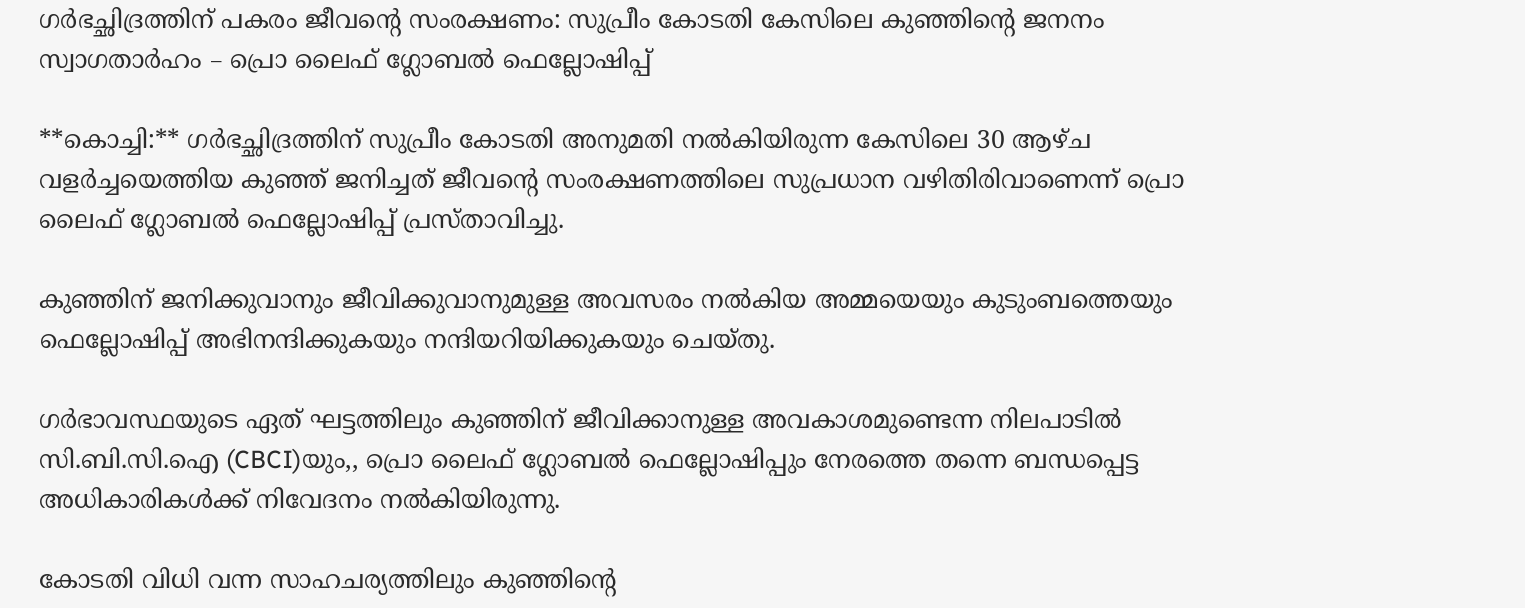ഗർഭച്ഛിദ്രത്തിന് പകരം ജീവന്റെ സംരക്ഷണം: സുപ്രീം കോടതി കേസിലെ കുഞ്ഞിന്റെ ജനനം സ്വാഗതാർഹം – പ്രൊ ലൈഫ് ഗ്ലോബൽ ഫെല്ലോഷിപ്പ്

**കൊച്ചി:** ഗർഭച്ഛിദ്രത്തിന് സുപ്രീം കോടതി അനുമതി നൽകിയിരുന്ന കേസിലെ 30 ആഴ്ച വളർച്ചയെത്തിയ കുഞ്ഞ് ജനിച്ചത് ജീവന്റെ സംരക്ഷണത്തിലെ സുപ്രധാന വഴിതിരിവാണെന്ന് പ്രൊ ലൈഫ് ഗ്ലോബൽ ഫെല്ലോഷിപ്പ് പ്രസ്താവിച്ചു.

കുഞ്ഞിന് ജനിക്കുവാനും ജീവിക്കുവാനുമുള്ള അവസരം നൽകിയ അമ്മയെയും കുടുംബത്തെയും ഫെല്ലോഷിപ്പ് അഭിനന്ദിക്കുകയും നന്ദിയറിയിക്കുകയും ചെയ്തു.

ഗർഭാവസ്ഥയുടെ ഏത് ഘട്ടത്തിലും കുഞ്ഞിന് ജീവിക്കാനുള്ള അവകാശമുണ്ടെന്ന നിലപാടിൽ സി.ബി.സി.ഐ (CBCI)യും,, പ്രൊ ലൈഫ് ഗ്ലോബൽ ഫെല്ലോഷിപ്പും നേരത്തെ തന്നെ ബന്ധപ്പെട്ട അധികാരികൾക്ക് നിവേദനം നൽകിയിരുന്നു.

കോടതി വിധി വന്ന സാഹചര്യത്തിലും കുഞ്ഞിന്റെ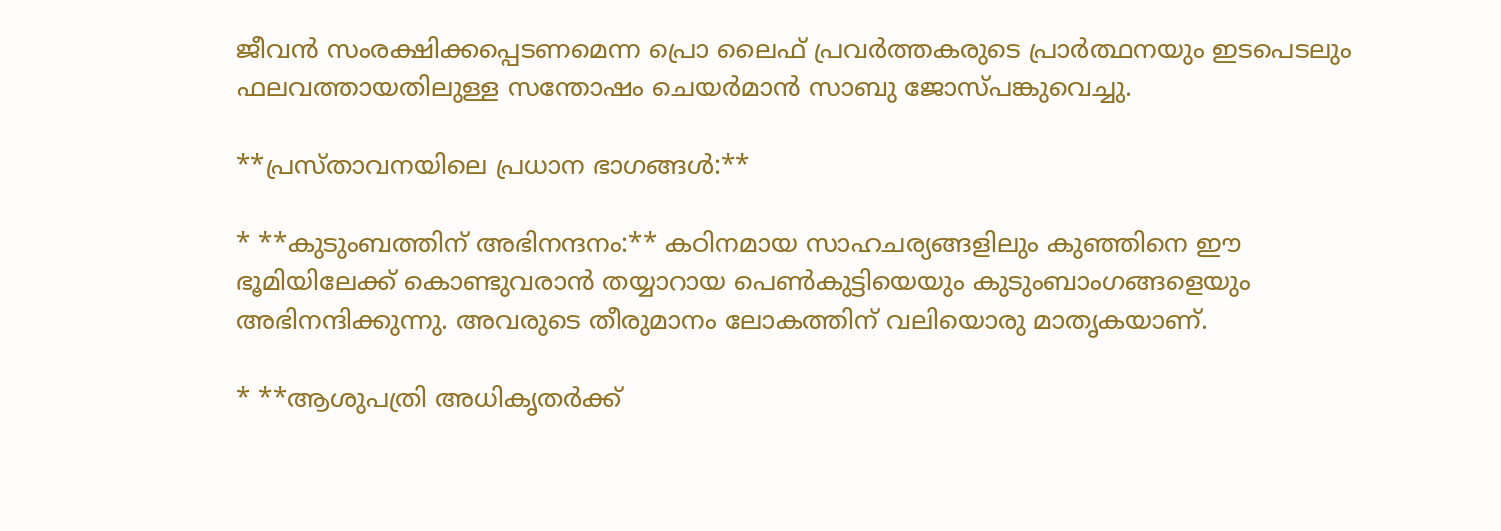ജീവൻ സംരക്ഷിക്കപ്പെടണമെന്ന പ്രൊ ലൈഫ് പ്രവർത്തകരുടെ പ്രാർത്ഥനയും ഇടപെടലും ഫലവത്തായതിലുള്ള സന്തോഷം ചെയർമാൻ സാബു ജോസ്പങ്കുവെച്ചു.

**പ്രസ്താവനയിലെ പ്രധാന ഭാഗങ്ങൾ:**

* **കുടുംബത്തിന് അഭിനന്ദനം:** കഠിനമായ സാഹചര്യങ്ങളിലും കുഞ്ഞിനെ ഈ ഭൂമിയിലേക്ക് കൊണ്ടുവരാൻ തയ്യാറായ പെൺകുട്ടിയെയും കുടുംബാംഗങ്ങളെയും അഭിനന്ദിക്കുന്നു. അവരുടെ തീരുമാനം ലോകത്തിന് വലിയൊരു മാതൃകയാണ്.

* **ആശുപത്രി അധികൃതർക്ക്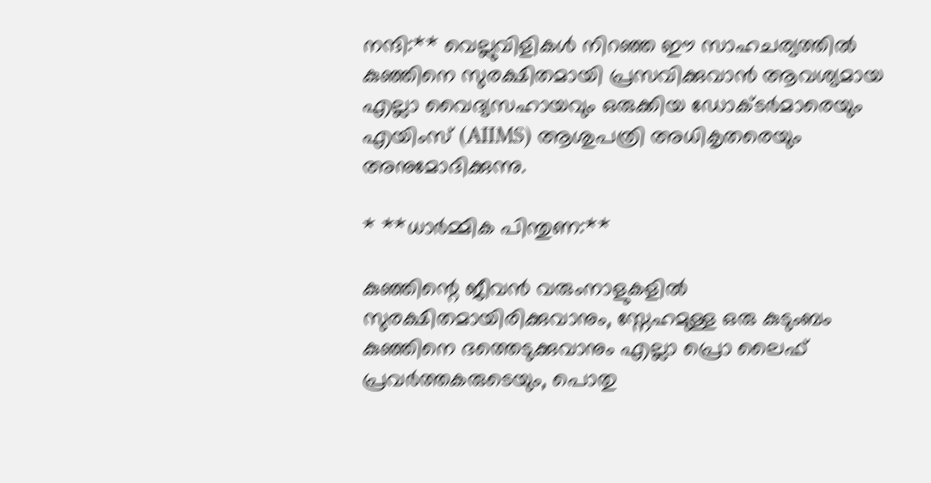നന്ദി:** വെല്ലുവിളികൾ നിറഞ്ഞ ഈ സാഹചര്യത്തിൽ കുഞ്ഞിനെ സുരക്ഷിതമായി പ്രസവിക്കുവാൻ ആവശ്യമായ എല്ലാ വൈദ്യസഹായവും ഒരുക്കിയ ഡോക്ടർമാരെയും എയിംസ് (AIIMS) ആശുപത്രി അധികൃതരെയും അനുമോദിക്കുന്നു.

* **ധാർമ്മിക പിന്തുണ:**

കുഞ്ഞിന്റെ ജീവൻ വരുംനാളുകളിൽ സുരക്ഷിതമായിരിക്കുവാനും, സ്നേഹമുള്ള ഒരു കുടുംബം കുഞ്ഞിനെ ദത്തെടുക്കുവാനും എല്ലാ പ്രൊ ലൈഫ് പ്രവർത്തകരുടെയും, പൊതു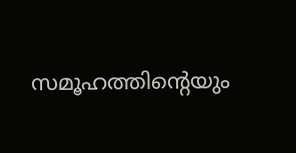സമൂഹത്തിന്റെയും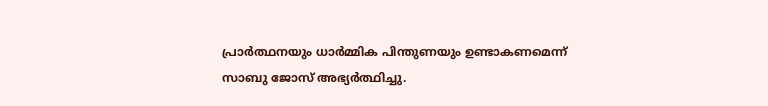പ്രാർത്ഥനയും ധാർമ്മിക പിന്തുണയും ഉണ്ടാകണമെന്ന് സാബു ജോസ് അഭ്യർത്ഥിച്ചു.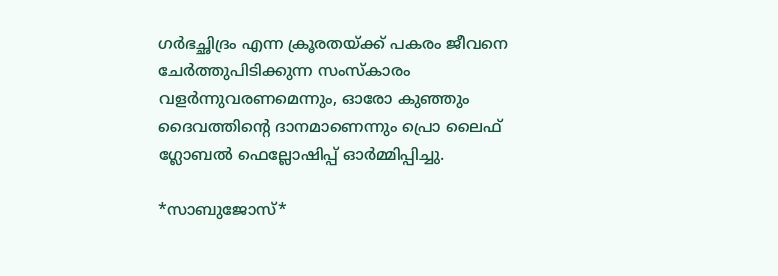ഗർഭച്ഛിദ്രം എന്ന ക്രൂരതയ്ക്ക് പകരം ജീവനെ ചേർത്തുപിടിക്കുന്ന സംസ്കാരം വളർന്നുവരണമെന്നും, ഓരോ കുഞ്ഞും ദൈവത്തിന്റെ ദാനമാണെന്നും പ്രൊ ലൈഫ് ഗ്ലോബൽ ഫെല്ലോഷിപ്പ് ഓർമ്മിപ്പിച്ചു.

*സാബുജോസ്*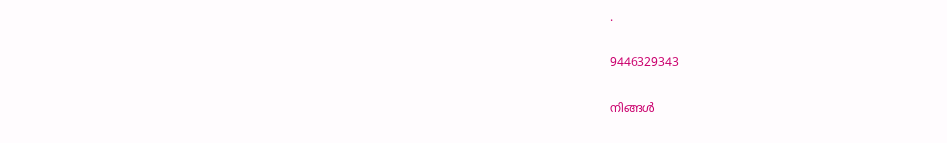.

9446329343

നിങ്ങൾ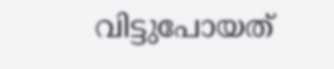വിട്ടുപോയത്